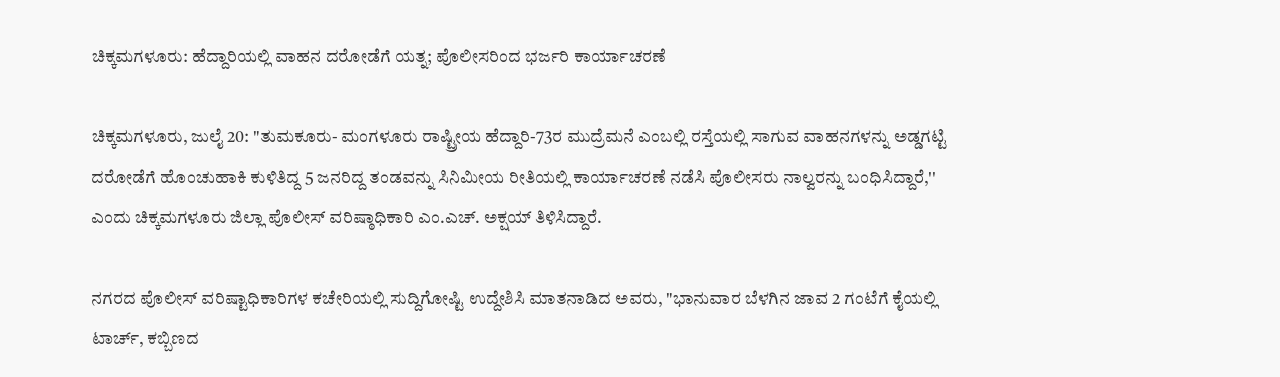ಚಿಕ್ಕಮಗಳೂರು: ಹೆದ್ದಾರಿಯಲ್ಲಿ ವಾಹನ ದರೋಡೆಗೆ ಯತ್ನ; ಪೊಲೀಸರಿಂದ ಭರ್ಜರಿ ಕಾರ್ಯಾಚರಣೆ

ಚಿಕ್ಕಮಗಳೂರು, ಜುಲೈ 20: "ತುಮಕೂರು- ಮಂಗಳೂರು ರಾಷ್ಟ್ರೀಯ ಹೆದ್ದಾರಿ-73ರ ಮುದ್ರೆಮನೆ ಎಂಬಲ್ಲಿ ರಸ್ತೆಯಲ್ಲಿ ಸಾಗುವ ವಾಹನಗಳನ್ನು ಅಡ್ಡಗಟ್ಟಿ ದರೋಡೆಗೆ ಹೊಂಚುಹಾಕಿ ಕುಳಿತಿದ್ದ 5 ಜನರಿದ್ದ ತಂಡವನ್ನು ಸಿನಿಮೀಯ ರೀತಿಯಲ್ಲಿ ಕಾರ್ಯಾಚರಣೆ ನಡೆಸಿ ಪೊಲೀಸರು ನಾಲ್ವರನ್ನು ಬಂಧಿಸಿದ್ದಾರೆ,'' ಎಂದು ಚಿಕ್ಕಮಗಳೂರು ಜಿಲ್ಲಾ ಪೊಲೀಸ್ ವರಿಷ್ಠಾಧಿಕಾರಿ ಎಂ.ಎಚ್. ಅಕ್ಷಯ್ ತಿಳಿಸಿದ್ದಾರೆ.

ನಗರದ ಪೊಲೀಸ್ ವರಿಷ್ಟಾಧಿಕಾರಿಗಳ ಕಚೇರಿಯಲ್ಲಿ ಸುದ್ದಿಗೋಷ್ಟಿ ಉದ್ದೇಶಿಸಿ ಮಾತನಾಡಿದ ಅವರು, "ಭಾನುವಾರ ಬೆಳಗಿನ ಜಾವ 2 ಗಂಟೆಗೆ ಕೈಯಲ್ಲಿ ಟಾರ್ಚ್, ಕಬ್ಬಿಣದ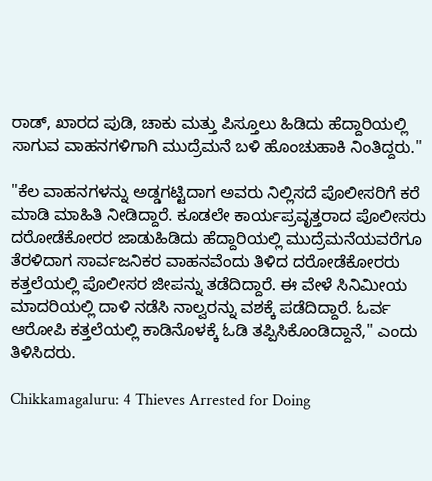ರಾಡ್, ಖಾರದ ಪುಡಿ, ಚಾಕು ಮತ್ತು ಪಿಸ್ತೂಲು ಹಿಡಿದು ಹೆದ್ದಾರಿಯಲ್ಲಿ ಸಾಗುವ ವಾಹನಗಳಿಗಾಗಿ ಮುದ್ರೆಮನೆ ಬಳಿ ಹೊಂಚುಹಾಕಿ ನಿಂತಿದ್ದರು.''

"ಕೆಲ ವಾಹನಗಳನ್ನು ಅಡ್ಡಗಟ್ಟಿದಾಗ ಅವರು ನಿಲ್ಲಿಸದೆ ಪೊಲೀಸರಿಗೆ ಕರೆ ಮಾಡಿ ಮಾಹಿತಿ ನೀಡಿದ್ದಾರೆ. ಕೂಡಲೇ ಕಾರ್ಯಪ್ರವೃತ್ತರಾದ ಪೊಲೀಸರು ದರೋಡೆಕೋರರ ಜಾಡುಹಿಡಿದು ಹೆದ್ದಾರಿಯಲ್ಲಿ ಮುದ್ರೆಮನೆಯವರೆಗೂ ತೆರಳಿದಾಗ ಸಾರ್ವಜನಿಕರ ವಾಹನವೆಂದು ತಿಳಿದ ದರೋಡೆಕೋರರು ಕತ್ತಲೆಯಲ್ಲಿ ಪೊಲೀಸರ ಜೀಪನ್ನು ತಡೆದಿದ್ದಾರೆ. ಈ ವೇಳೆ ಸಿನಿಮೀಯ ಮಾದರಿಯಲ್ಲಿ ದಾಳಿ ನಡೆಸಿ ನಾಲ್ವರನ್ನು ವಶಕ್ಕೆ ಪಡೆದಿದ್ದಾರೆ. ಓರ್ವ ಆರೋಪಿ ಕತ್ತಲೆಯಲ್ಲಿ ಕಾಡಿನೊಳಕ್ಕೆ ಓಡಿ ತಪ್ಪಿಸಿಕೊಂಡಿದ್ದಾನೆ,'' ಎಂದು ತಿಳಿಸಿದರು.

Chikkamagaluru: 4 Thieves Arrested for Doing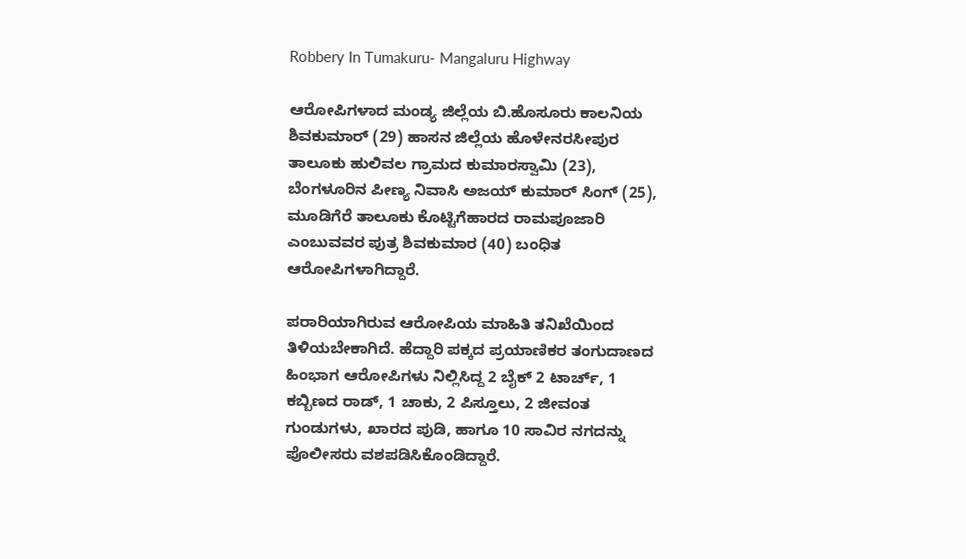Robbery In Tumakuru- Mangaluru Highway

ಆರೋಪಿಗಳಾದ ಮಂಡ್ಯ ಜಿಲ್ಲೆಯ ಬಿ.ಹೊಸೂರು ಕಾಲನಿಯ ಶಿವಕುಮಾರ್ (29) ಹಾಸನ ಜಿಲ್ಲೆಯ ಹೊಳೇನರಸೀಪುರ ತಾಲೂಕು ಹುಲಿವಲ ಗ್ರಾಮದ ಕುಮಾರಸ್ವಾಮಿ (23), ಬೆಂಗಳೂರಿನ ಪೀಣ್ಯ ನಿವಾಸಿ ಅಜಯ್ ಕುಮಾರ್ ಸಿಂಗ್ (25), ಮೂಡಿಗೆರೆ ತಾಲೂಕು ಕೊಟ್ಟಿಗೆಹಾರದ ರಾಮಪೂಜಾರಿ ಎಂಬುವವರ ಪುತ್ರ ಶಿವಕುಮಾರ (40) ಬಂಧಿತ ಆರೋಪಿಗಳಾಗಿದ್ದಾರೆ.

ಪರಾರಿಯಾಗಿರುವ ಆರೋಪಿಯ ಮಾಹಿತಿ ತನಿಖೆಯಿಂದ ತಿಳಿಯಬೇಕಾಗಿದೆ. ಹೆದ್ದಾರಿ ಪಕ್ಕದ ಪ್ರಯಾಣಿಕರ ತಂಗುದಾಣದ ಹಿಂಭಾಗ ಆರೋಪಿಗಳು ನಿಲ್ಲಿಸಿದ್ದ 2 ಬೈಕ್ 2 ಟಾರ್ಚ್, 1 ಕಬ್ಬಿಣದ ರಾಡ್, 1 ಚಾಕು, 2 ಪಿಸ್ತೂಲು, 2 ಜೀವಂತ ಗುಂಡುಗಳು, ಖಾರದ ಪುಡಿ, ಹಾಗೂ 10 ಸಾವಿರ ನಗದನ್ನು ಪೊಲೀಸರು ವಶಪಡಿಸಿಕೊಂಡಿದ್ದಾರೆ.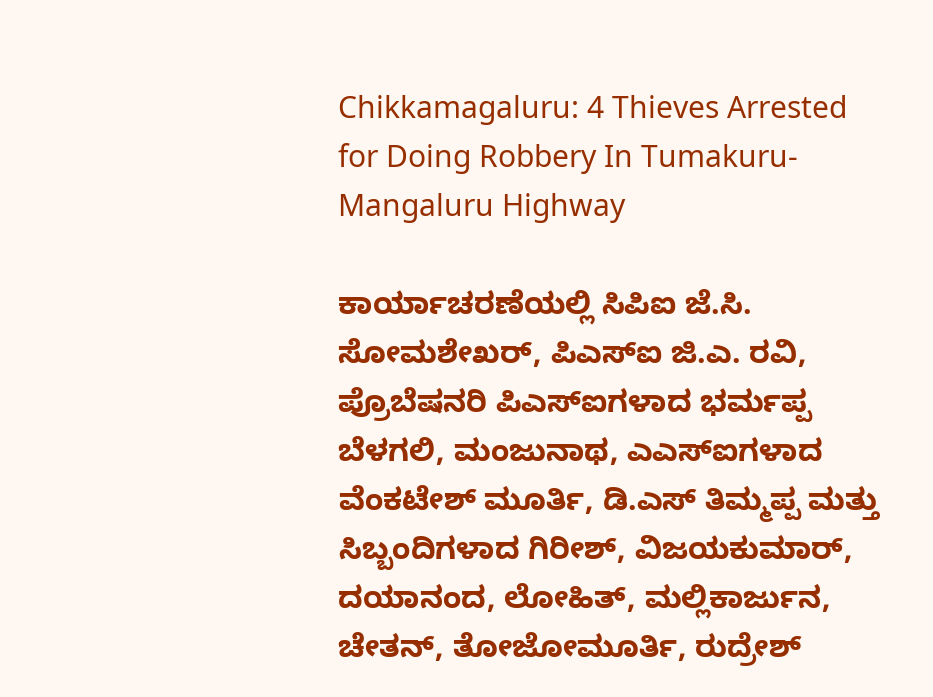Chikkamagaluru: 4 Thieves Arrested for Doing Robbery In Tumakuru- Mangaluru Highway

ಕಾರ್ಯಾಚರಣೆಯಲ್ಲಿ ಸಿಪಿಐ ಜೆ.ಸಿ. ಸೋಮಶೇಖರ್, ಪಿಎಸ್ಐ ಜಿ.ಎ. ರವಿ, ಪ್ರೊಬೆಷನರಿ ಪಿಎಸ್ಐಗಳಾದ ಭರ್ಮಪ್ಪ ಬೆಳಗಲಿ, ಮಂಜುನಾಥ, ಎಎಸ್ಐಗಳಾದ ವೆಂಕಟೇಶ್ ಮೂರ್ತಿ, ಡಿ.ಎಸ್ ತಿಮ್ಮಪ್ಪ ಮತ್ತು ಸಿಬ್ಬಂದಿಗಳಾದ ಗಿರೀಶ್, ವಿಜಯಕುಮಾರ್, ದಯಾನಂದ, ಲೋಹಿತ್, ಮಲ್ಲಿಕಾರ್ಜುನ, ಚೇತನ್, ತೋಜೋಮೂರ್ತಿ, ರುದ್ರೇಶ್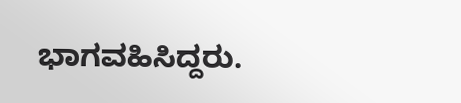ಭಾಗವಹಿಸಿದ್ದರು.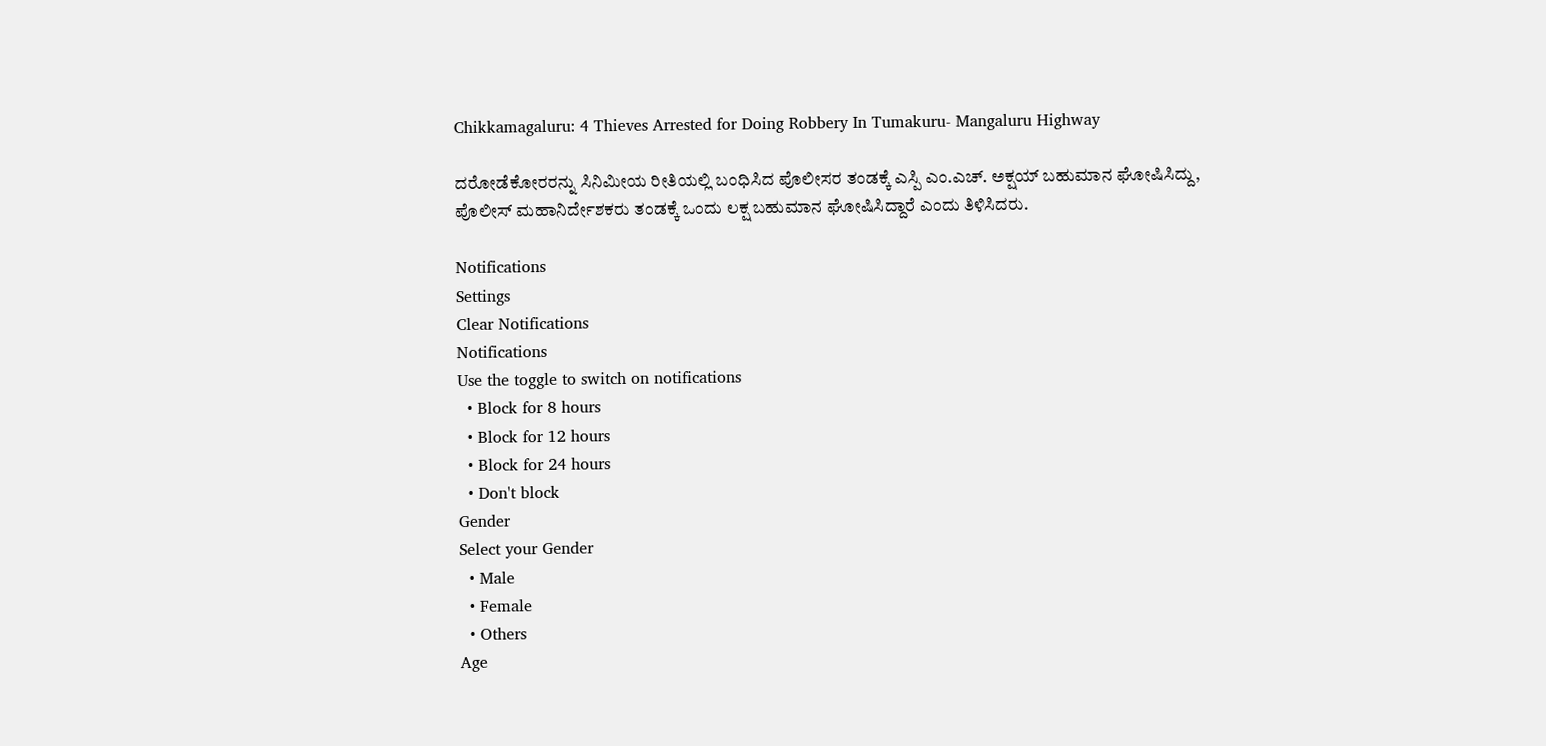Chikkamagaluru: 4 Thieves Arrested for Doing Robbery In Tumakuru- Mangaluru Highway

ದರೋಡೆಕೋರರನ್ನು ಸಿನಿಮೀಯ ರೀತಿಯಲ್ಲಿ ಬಂಧಿಸಿದ ಪೊಲೀಸರ ತಂಡಕ್ಕೆ ಎಸ್ಪಿ ಎಂ.ಎಚ್. ಅಕ್ಷಯ್ ಬಹುಮಾನ ಘೋಷಿಸಿದ್ದು, ಪೊಲೀಸ್ ಮಹಾನಿರ್ದೇಶಕರು ತಂಡಕ್ಕೆ ಒಂದು ಲಕ್ಷ ಬಹುಮಾನ ಘೋಷಿಸಿದ್ದಾರೆ ಎಂದು ತಿಳಿಸಿದರು.

Notifications
Settings
Clear Notifications
Notifications
Use the toggle to switch on notifications
  • Block for 8 hours
  • Block for 12 hours
  • Block for 24 hours
  • Don't block
Gender
Select your Gender
  • Male
  • Female
  • Others
Age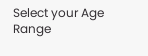Select your Age Range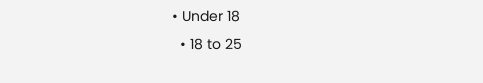• Under 18
  • 18 to 25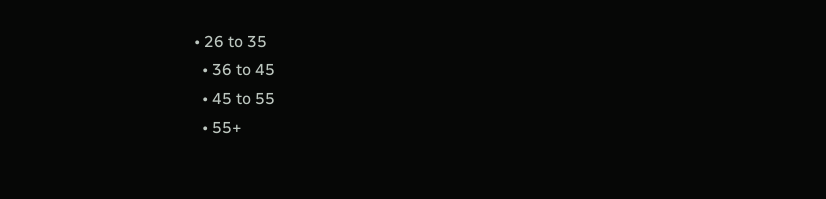• 26 to 35
  • 36 to 45
  • 45 to 55
  • 55+